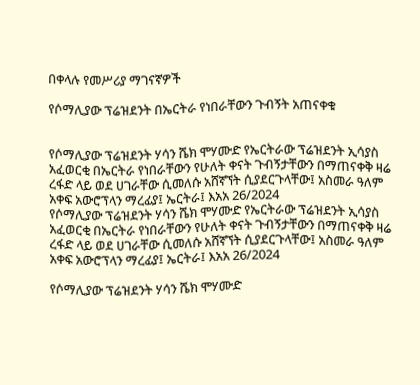በቀላሉ የመሥሪያ ማገናኛዎች

የሶማሊያው ፕሬዝደንት በኤርትራ የነበራቸውን ጉብኝት አጠናቀቁ


የሶማሊያው ፕሬዝደንት ሃሳን ሼክ ሞሃሙድ የኤርትራው ፕሬዝደንት ኢሳያስ አፈወርቂ በኤርትራ የነበራቸውን የሁለት ቀናት ጉብኝታቸውን በማጠናቀቅ ዛሬ ረፋድ ላይ ወደ ሀገራቸው ሲመለሱ አሸኛኘት ሲያደርጉላቸው፤ አስመራ ዓለም አቀፍ አውሮፕላን ማረፊያ፤ ኤርትራ፤ እአአ 26/2024
የሶማሊያው ፕሬዝደንት ሃሳን ሼክ ሞሃሙድ የኤርትራው ፕሬዝደንት ኢሳያስ አፈወርቂ በኤርትራ የነበራቸውን የሁለት ቀናት ጉብኝታቸውን በማጠናቀቅ ዛሬ ረፋድ ላይ ወደ ሀገራቸው ሲመለሱ አሸኛኘት ሲያደርጉላቸው፤ አስመራ ዓለም አቀፍ አውሮፕላን ማረፊያ፤ ኤርትራ፤ እአአ 26/2024

የሶማሊያው ፕሬዝደንት ሃሳን ሼክ ሞሃሙድ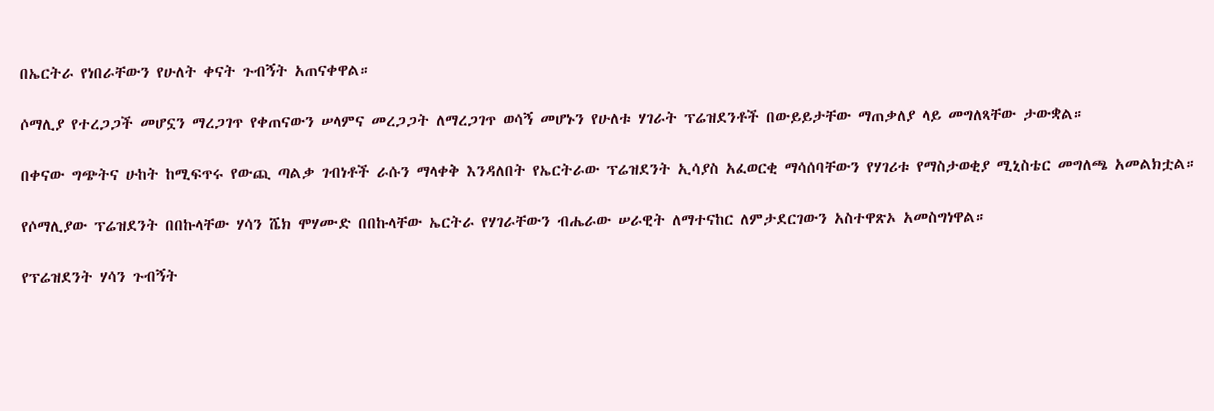በኤርትራ የነበራቸውን የሁለት ቀናት ጉብኝት አጠናቀዋል።

ሶማሊያ የተረጋጋች መሆኗን ማረጋገጥ የቀጠናውን ሠላምና መረጋጋት ለማረጋገጥ ወሳኝ መሆኑን የሁለቱ ሃገራት ፕሬዝደንቶች በውይይታቸው ማጠቃለያ ላይ መግለጻቸው ታውቋል።

በቀናው ግጭትና ሁከት ከሚፍጥሩ የውጪ ጣልቃ ገብነቶች ራሱን ማላቀቅ እንዳለበት የኤርትራው ፕሬዝደንት ኢሳያስ አፈወርቂ ማሳሰባቸውን የሃገሪቱ የማስታወቂያ ሚኒስቴር መግለጫ አመልክቷል።

የሶማሊያው ፕሬዝደንት በበኩላቸው ሃሳን ሼክ ሞሃሙድ በበኩላቸው ኤርትራ የሃገራቸውን ብሔራው ሠራዊት ለማተናከር ለምታደርገውን አስተዋጽኦ አመስግነዋል።

የፕሬዝደንት ሃሳን ጉብኝት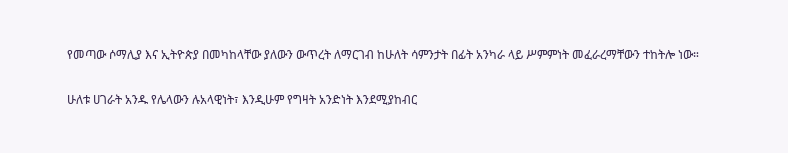የመጣው ሶማሊያ እና ኢትዮጵያ በመካከላቸው ያለውን ውጥረት ለማርገብ ከሁለት ሳምንታት በፊት አንካራ ላይ ሥምምነት መፈራረማቸውን ተከትሎ ነው።

ሁለቱ ሀገራት አንዱ የሌላውን ሉአላዊነት፣ እንዲሁም የግዛት አንድነት እንደሚያከብር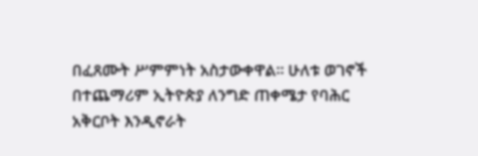በፈጸሙት ሥምምነት አስታውቀዋል። ሁለቱ ወገኖች በተጨማሪም ኢትዮጵያ ለንግድ ጠቀሜታ የባሕር አቅርቦት እንዲኖራት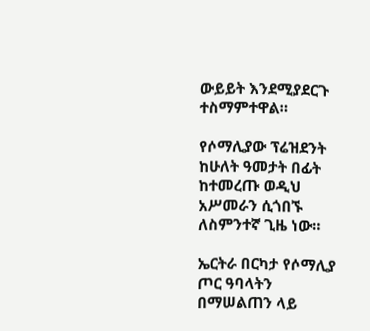ውይይት እንደሚያደርጉ ተስማምተዋል።

የሶማሊያው ፕሬዝደንት ከሁለት ዓመታት በፊት ከተመረጡ ወዲህ አሥመራን ሲጎበኙ ለስምንተኛ ጊዜ ነው።

ኤርትራ በርካታ የሶማሊያ ጦር ዓባላትን በማሠልጠን ላይ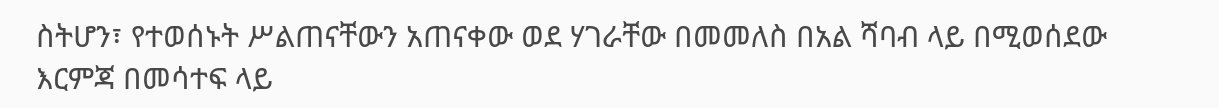ስትሆን፣ የተወሰኑት ሥልጠናቸውን አጠናቀው ወደ ሃገራቸው በመመለስ በአል ሻባብ ላይ በሚወሰደው እርምጃ በመሳተፍ ላይ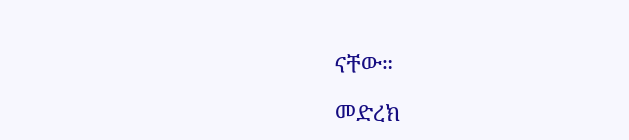ናቸው።

መድረክ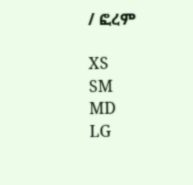/ ፎረም

XS
SM
MD
LG